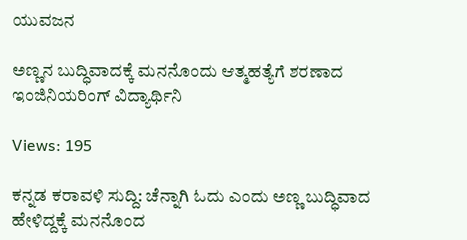ಯುವಜನ

ಅಣ್ಣನ ಬುದ್ಧಿವಾದಕ್ಕೆ ಮನನೊಂದು ಆತ್ಮಹತ್ಯೆಗೆ ಶರಣಾದ ಇಂಜಿನಿಯರಿಂಗ್ ವಿದ್ಯಾರ್ಥಿನಿ

Views: 195

ಕನ್ನಡ ಕರಾವಳಿ ಸುದ್ದಿ: ಚೆನ್ನಾಗಿ ಓದು ಎಂದು ಅಣ್ಣ ಬುದ್ಧಿವಾದ ಹೇಳಿದ್ದಕ್ಕೆ ಮನನೊಂದ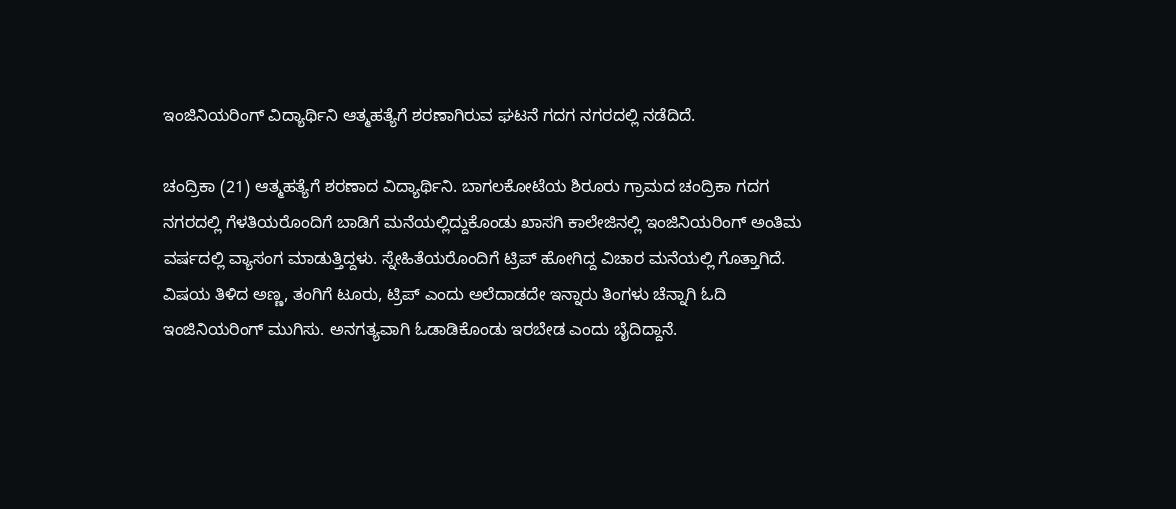ಇಂಜಿನಿಯರಿಂಗ್ ವಿದ್ಯಾರ್ಥಿನಿ ಆತ್ಮಹತ್ಯೆಗೆ ಶರಣಾಗಿರುವ ಘಟನೆ ಗದಗ ನಗರದಲ್ಲಿ ನಡೆದಿದೆ.

ಚಂದ್ರಿಕಾ (21) ಆತ್ಮಹತ್ಯೆಗೆ ಶರಣಾದ ವಿದ್ಯಾರ್ಥಿನಿ. ಬಾಗಲಕೋಟೆಯ ಶಿರೂರು ಗ್ರಾಮದ ಚಂದ್ರಿಕಾ ಗದಗ ನಗರದಲ್ಲಿ ಗೆಳತಿಯರೊಂದಿಗೆ ಬಾಡಿಗೆ ಮನೆಯಲ್ಲಿದ್ದುಕೊಂಡು ಖಾಸಗಿ ಕಾಲೇಜಿನಲ್ಲಿ ಇಂಜಿನಿಯರಿಂಗ್ ಅಂತಿಮ ವರ್ಷದಲ್ಲಿ ವ್ಯಾಸಂಗ ಮಾಡುತ್ತಿದ್ದಳು. ಸ್ನೇಹಿತೆಯರೊಂದಿಗೆ ಟ್ರಿಪ್ ಹೋಗಿದ್ದ ವಿಚಾರ ಮನೆಯಲ್ಲಿ ಗೊತ್ತಾಗಿದೆ. ವಿಷಯ ತಿಳಿದ ಅಣ್ಣ, ತಂಗಿಗೆ ಟೂರು, ಟ್ರಿಪ್ ಎಂದು ಅಲೆದಾಡದೇ ಇನ್ನಾರು ತಿಂಗಳು ಚೆನ್ನಾಗಿ ಓದಿ ಇಂಜಿನಿಯರಿಂಗ್ ಮುಗಿಸು. ಅನಗತ್ಯವಾಗಿ ಓಡಾಡಿಕೊಂಡು ಇರಬೇಡ ಎಂದು ಬೈದಿದ್ದಾನೆ.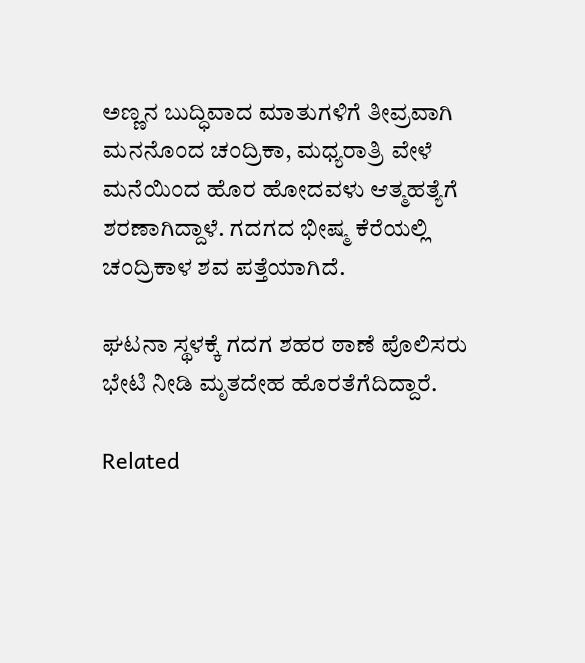ಅಣ್ಣನ ಬುದ್ಧಿವಾದ ಮಾತುಗಳಿಗೆ ತೀವ್ರವಾಗಿ ಮನನೊಂದ ಚಂದ್ರಿಕಾ, ಮಧ್ಯರಾತ್ರಿ ವೇಳೆ ಮನೆಯಿಂದ ಹೊರ ಹೋದವಳು ಆತ್ಮಹತ್ಯೆಗೆ ಶರಣಾಗಿದ್ದಾಳೆ. ಗದಗದ ಭೀಷ್ಮ ಕೆರೆಯಲ್ಲಿ ಚಂದ್ರಿಕಾಳ ಶವ ಪತ್ತೆಯಾಗಿದೆ.

ಘಟನಾ ಸ್ಥಳಕ್ಕೆ ಗದಗ ಶಹರ ಠಾಣೆ ಪೊಲಿಸರು ಭೇಟಿ ನೀಡಿ ಮೃತದೇಹ ಹೊರತೆಗೆದಿದ್ದಾರೆ.

Related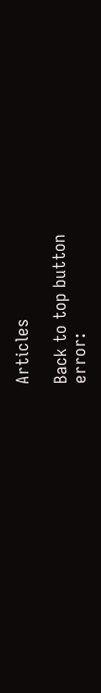Articles

Back to top button
error: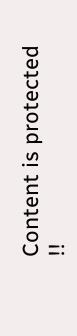Content is protected !!